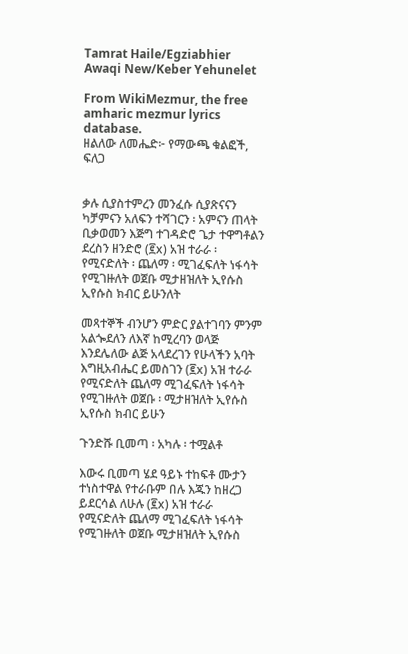Tamrat Haile/Egziabhier Awaqi New/Keber Yehunelet

From WikiMezmur, the free amharic mezmur lyrics database.
ዘልለው ለመሔድ፦ የማውጫ ቁልፎች, ፍለጋ


ቃሉ ሲያስተምረን መንፈሱ ሲያጽናናን ካቻምናን አለፍን ተሻገርን ፡ አምናን ጠላት ቢቃወመን እጅግ ተገዳድሮ ጌታ ተዋግቶልን ደረስን ዘንድሮ (፪x) አዝ ተራራ ፡ የሚናድለት ፡ ጨለማ ፡ ሚገፈፍለት ነፋሳት የሚገዙለት ወጀቡ ሚታዘዝለት ኢየሱስ ኢየሱስ ክብር ይሁንለት

መጻተኞች ብንሆን ምድር ያልተገባን ምንም አልጐደለን ለእኛ ከሚረባን ወላጅ እንደሌለው ልጅ አላደረገን የሁላችን አባት እግዚአብሔር ይመስገን (፪x) አዝ ተራራ የሚናድለት ጨለማ ሚገፈፍለት ነፋሳት የሚገዙለት ወጀቡ ፡ ሚታዘዝለት ኢየሱስ ኢየሱስ ክብር ይሁን

ጉንድሹ ቢመጣ ፡ አካሉ ፡ ተሟልቶ

እውሩ ቢመጣ ሄደ ዓይኑ ተከፍቶ ሙታን ተነስተዋል የተራቡም በሉ እጁን ከዘረጋ ይደርሳል ለሁሉ (፪x) አዝ ተራራ የሚናድለት ጨለማ ሚገፈፍለት ነፋሳት የሚገዙለት ወጀቡ ሚታዘዝለት ኢየሱስ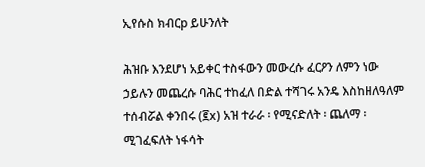ኢየሱስ ክብርp ይሁንለት

ሕዝቡ እንደሆነ አይቀር ተስፋውን መውረሱ ፈርዖን ለምን ነው ኃይሉን መጨረሱ ባሕር ተከፈለ በድል ተሻገሩ አንዴ እስከዘለዓለም ተሰብሯል ቀንበሩ (፪x) አዝ ተራራ ፡ የሚናድለት ፡ ጨለማ ፡ ሚገፈፍለት ነፋሳት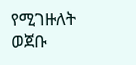የሚገዙለት ወጀቡ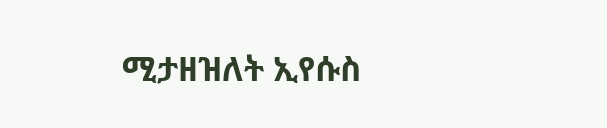ሚታዘዝለት ኢየሱስ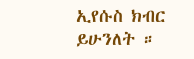ኢየሱስ ክብር ይሁንለት ።